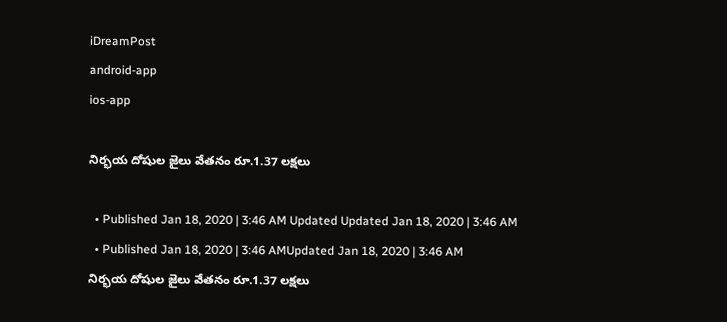iDreamPost
android-app
ios-app

నిర్భయ దోషుల జైలు వేతనం రూ.1.37 లక్షలు

  • Published Jan 18, 2020 | 3:46 AM Updated Updated Jan 18, 2020 | 3:46 AM
  • Published Jan 18, 2020 | 3:46 AMUpdated Jan 18, 2020 | 3:46 AM
నిర్భయ దోషుల జైలు వేతనం రూ.1.37 లక్షలు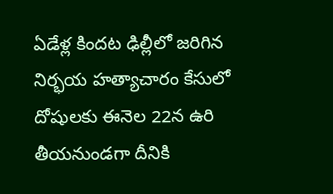ఏడేళ్ల కిందట ఢిల్లీలో జరిగిన నిర్భయ హత్యాచారం కేసులో దోషులకు ఈనెల 22న ఉరి తీయనుండగా దీనికి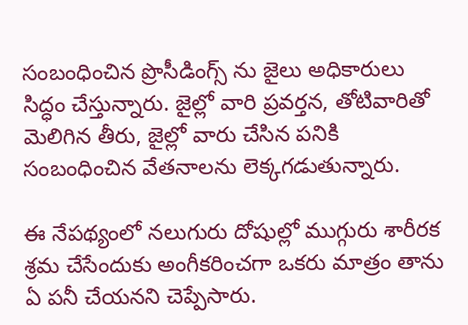సంబంధించిన ప్రొసీడింగ్స్ ను జైలు అధికారులు సిద్ధం చేస్తున్నారు. జైల్లో వారి ప్రవర్తన, తోటివారితో మెలిగిన తీరు, జైల్లో వారు చేసిన పనికి సంబంధించిన వేతనాలను లెక్కగడుతున్నారు.

ఈ నేపథ్యంలో నలుగురు దోషుల్లో ముగ్గురు శారీరక శ్రమ చేసేందుకు అంగీకరించగా ఒకరు మాత్రం తాను ఏ పనీ చేయనని చెప్పేసారు.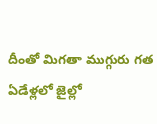దీంతో మిగతా ముగ్గురు గత ఏడేళ్లలో జైల్లో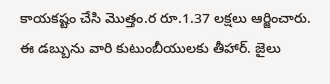కాయకష్టం చేసి మొత్తం.ర రూ.1.37 లక్షలు ఆర్జించారు. ఈ డబ్బును వారి కుటుంబీయులకు తీహార్. జైలు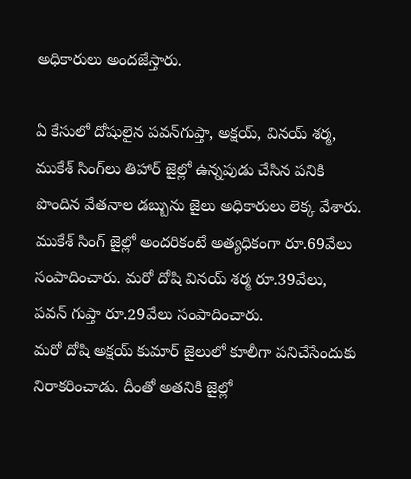అధికారులు అందజేస్తారు.

ఏ కేసులో దోషులైన పవన్‌గుప్తా, అక్షయ్‌, వినయ్‌ శర్మ, ముకేశ్‌ సింగ్‌లు తిహార్ జైల్లో ఉన్నపుడు చేసిన పనికి పొందిన వేతనాల డబ్బును జైలు అధికారులు లెక్క వేశారు. ముకేశ్ సింగ్ జైల్లో అందరికంటే అత్యధికంగా రూ.69వేలు సంపాదించారు. మరో దోషి వినయ్ శర్మ రూ.39వేలు, పవన్ గుప్తా రూ.29వేలు సంపాదించారు.
మరో దోషి అక్షయ్‌ కుమార్ జైలులో కూలీగా పనిచేసేందుకు నిరాకరించాడు. దీంతో అతనికి జైల్లో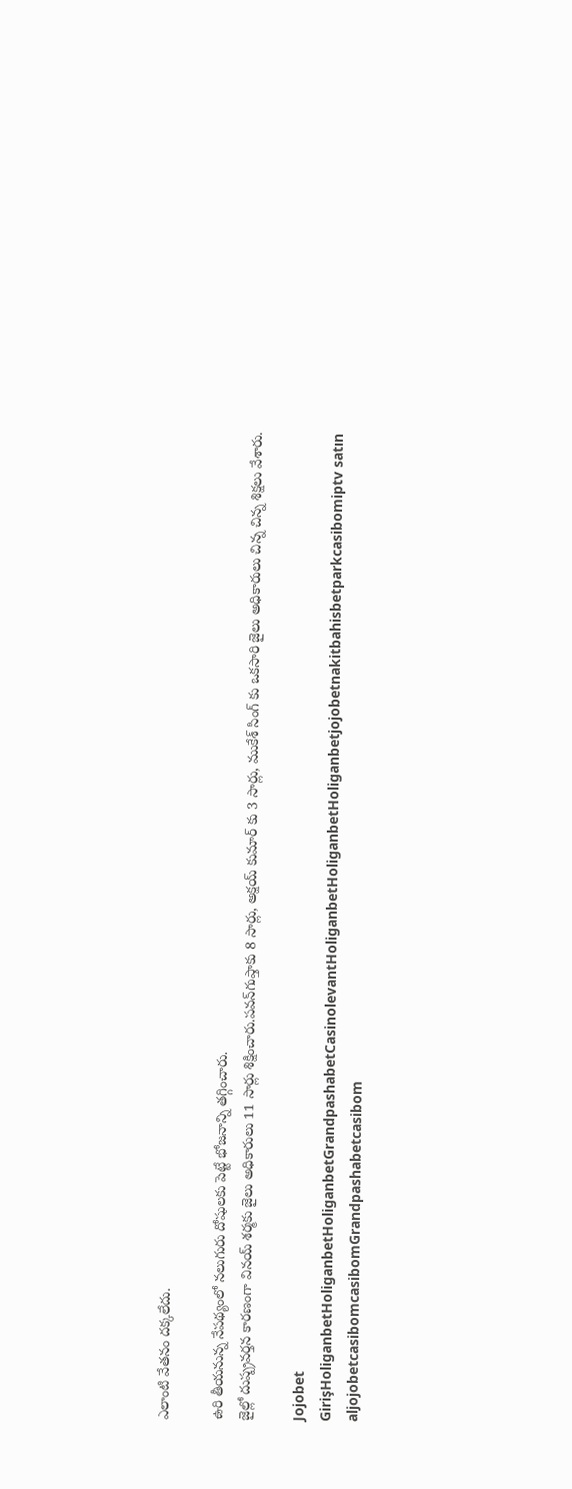ఎలాంటి వేతనం దక్కలేదు.

ఉరి తీయనున్న నేపథ్యంలో నలుగురు దోషులకు పెట్టే భోజనాన్ని తగ్గించారు.
జైల్లో దుష్ప్రవర్తన కారణంగా వినయ్ శర్మకు జైలు అధికారులు 11 సార్లు శిక్షించారు.పవన్‌గుప్తాకు 8 సార్లు, అక్షయ్‌ కుమార్ కు 3 సార్లు, ముకేశ్‌ సింగ్‌ కు ఒకసారి జైలు అధికారులు చిన్న చిన్న శిక్షలు వేశారు.

Jojobet GirişHoliganbetHoliganbetHoliganbetGrandpashabetCasinolevantHoliganbetHoliganbetHoliganbetjojobetnakitbahisbetparkcasibomiptv satın aljojobetcasibomcasibomGrandpashabetcasibom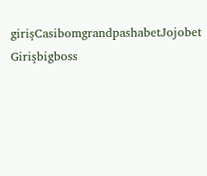girişCasibomgrandpashabetJojobet Girişbigboss